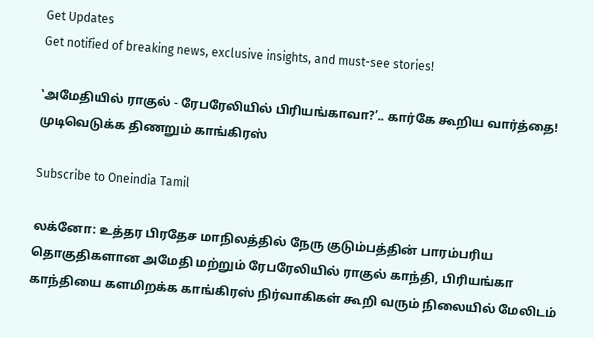Get Updates
Get notified of breaking news, exclusive insights, and must-see stories!

‛அமேதியில் ராகுல் - ரேபரேலியில் பிரியங்காவா?’.. கார்கே கூறிய வார்த்தை! முடிவெடுக்க திணறும் காங்கிரஸ்

Subscribe to Oneindia Tamil

லக்னோ: உத்தர பிரதேச மாநிலத்தில் நேரு குடும்பத்தின் பாரம்பரிய தொகுதிகளான அமேதி மற்றும் ரேபரேலியில் ராகுல் காந்தி, பிரியங்கா காந்தியை களமிறக்க காங்கிரஸ் நிர்வாகிகள் கூறி வரும் நிலையில் மேலிடம்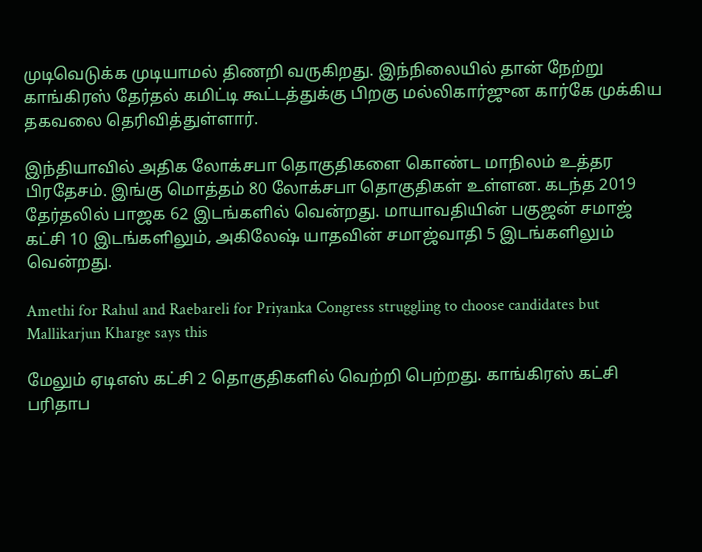முடிவெடுக்க முடியாமல் திணறி வருகிறது. இந்நிலையில் தான் நேற்று காங்கிரஸ் தேர்தல் கமிட்டி கூட்டத்துக்கு பிறகு மல்லிகார்ஜுன கார்கே முக்கிய தகவலை தெரிவித்துள்ளார்.

இந்தியாவில் அதிக லோக்சபா தொகுதிகளை கொண்ட மாநிலம் உத்தர பிரதேசம். இங்கு மொத்தம் 80 லோக்சபா தொகுதிகள் உள்ளன. கடந்த 2019 தேர்தலில் பாஜக 62 இடங்களில் வென்றது. மாயாவதியின் பகுஜன் சமாஜ் கட்சி 10 இடங்களிலும், அகிலேஷ் யாதவின் சமாஜ்வாதி 5 இடங்களிலும் வென்றது.

Amethi for Rahul and Raebareli for Priyanka Congress struggling to choose candidates but Mallikarjun Kharge says this

மேலும் ஏடிஎஸ் கட்சி 2 தொகுதிகளில் வெற்றி பெற்றது. காங்கிரஸ் கட்சி பரிதாப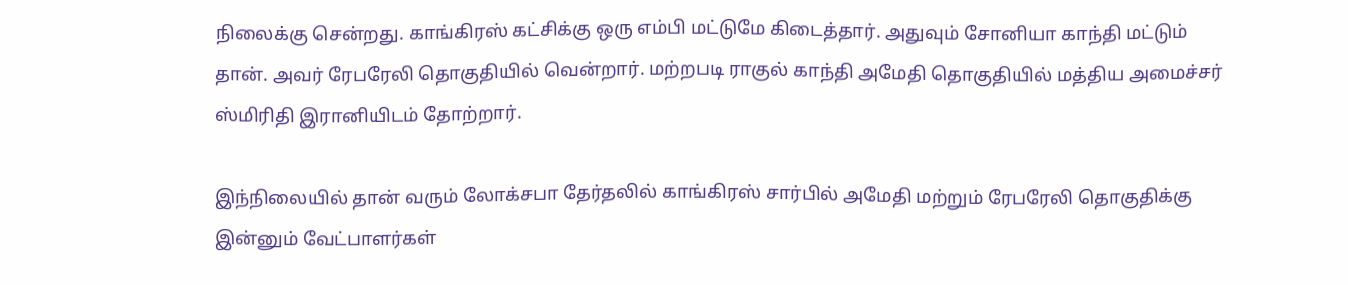நிலைக்கு சென்றது. காங்கிரஸ் கட்சிக்கு ஒரு எம்பி மட்டுமே கிடைத்தார். அதுவும் சோனியா காந்தி மட்டும் தான். அவர் ரேபரேலி தொகுதியில் வென்றார். மற்றபடி ராகுல் காந்தி அமேதி தொகுதியில் மத்திய அமைச்சர் ஸ்மிரிதி இரானியிடம் தோற்றார்.

இந்நிலையில் தான் வரும் லோக்சபா தேர்தலில் காங்கிரஸ் சார்பில் அமேதி மற்றும் ரேபரேலி தொகுதிக்கு இன்னும் வேட்பாளர்கள்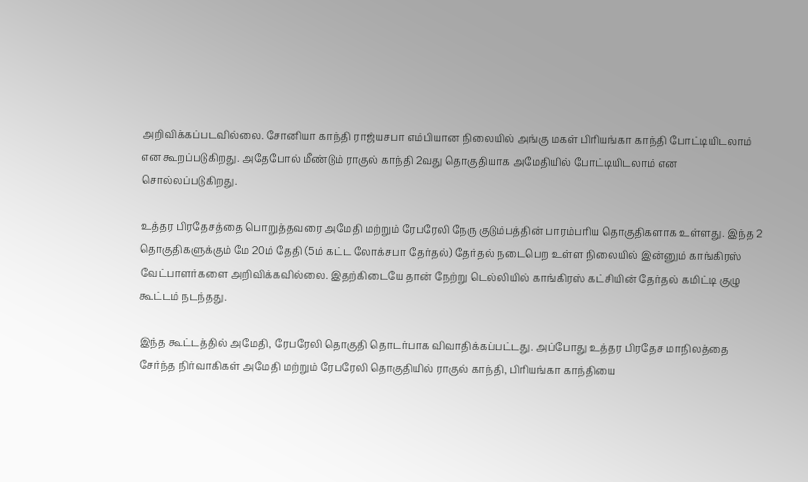அறிவிக்கப்படவில்லை. சோனியா காந்தி ராஜ்யசபா எம்பியான நிலையில் அங்கு மகள் பிரியங்கா காந்தி போட்டியிடலாம் என கூறப்படுகிறது. அதேபோல் மீண்டும் ராகுல் காந்தி 2வது தொகுதியாக அமேதியில் போட்டியிடலாம் என சொல்லப்படுகிறது.

உத்தர பிரதேசத்தை பொறுத்தவரை அமேதி மற்றும் ரேபரேலி நேரு குடும்பத்தின் பாரம்பரிய தொகுதிகளாக உள்ளது. இந்த 2 தொகுதிகளுக்கும் மே 20ம் தேதி (5ம் கட்ட லோக்சபா தேர்தல்) தேர்தல் நடைபெற உள்ள நிலையில் இன்னும் காங்கிரஸ் வேட்பாளர்களை அறிவிக்கவில்லை. இதற்கிடையே தான் நேற்று டெல்லியில் காங்கிரஸ் கட்சியின் தேர்தல் கமிட்டி குழு கூட்டம் நடந்தது.

இந்த கூட்டத்தில் அமேதி, ரேபரேலி தொகுதி தொடர்பாக விவாதிக்கப்பட்டது. அப்போது உத்தர பிரதேச மாநிலத்தை சேர்ந்த நிர்வாகிகள் அமேதி மற்றும் ரேபரேலி தொகுதியில் ராகுல் காந்தி, பிரியங்கா காந்தியை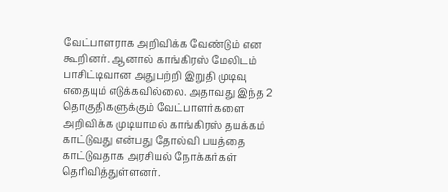வேட்பாளராக அறிவிக்க வேண்டும் என கூறினர். ஆனால் காங்கிரஸ் மேலிடம் பாசிட்டிவான அதுபற்றி இறுதி முடிவு எதையும் எடுக்கவில்லை. அதாவது இந்த 2 தொகுதிகளுக்கும் வேட்பாளர்களை அறிவிக்க முடியாமல் காங்கிரஸ் தயக்கம் காட்டுவது என்பது தோல்வி பயத்தை காட்டுவதாக அரசியல் நோக்கர்கள் தெரிவித்துள்ளனர்.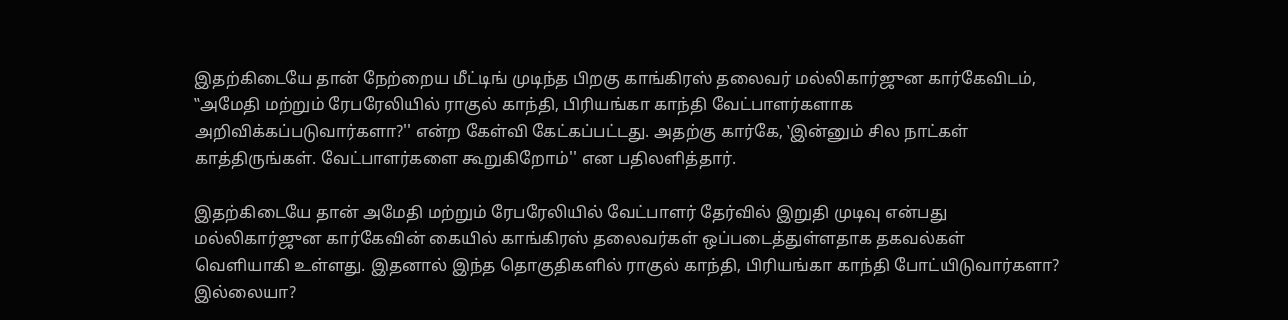இதற்கிடையே தான் நேற்றைய மீட்டிங் முடிந்த பிறகு காங்கிரஸ் தலைவர் மல்லிகார்ஜுன கார்கேவிடம், ‛‛அமேதி மற்றும் ரேபரேலியில் ராகுல் காந்தி, பிரியங்கா காந்தி வேட்பாளர்களாக அறிவிக்கப்படுவார்களா?'' என்ற கேள்வி கேட்கப்பட்டது. அதற்கு கார்கே, ‛இன்னும் சில நாட்கள் காத்திருங்கள். வேட்பாளர்களை கூறுகிறோம்'' என பதிலளித்தார்.

இதற்கிடையே தான் அமேதி மற்றும் ரேபரேலியில் வேட்பாளர் தேர்வில் இறுதி முடிவு என்பது மல்லிகார்ஜுன கார்கேவின் கையில் காங்கிரஸ் தலைவர்கள் ஒப்படைத்துள்ளதாக தகவல்கள் வெளியாகி உள்ளது. இதனால் இந்த தொகுதிகளில் ராகுல் காந்தி, பிரியங்கா காந்தி போட்யிடுவார்களா? இல்லையா?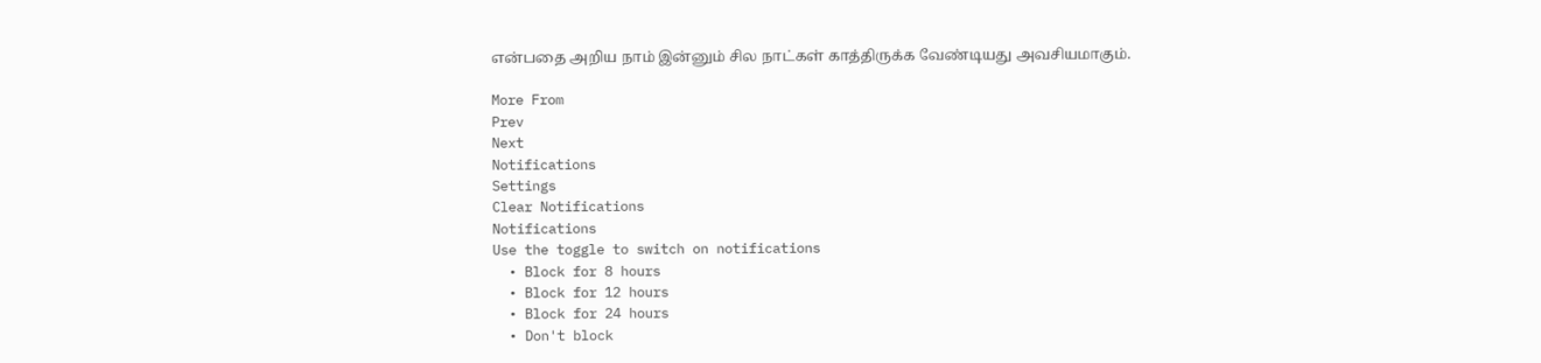என்பதை அறிய நாம் இன்னும் சில நாட்கள் காத்திருக்க வேண்டியது அவசியமாகும்.

More From
Prev
Next
Notifications
Settings
Clear Notifications
Notifications
Use the toggle to switch on notifications
  • Block for 8 hours
  • Block for 12 hours
  • Block for 24 hours
  • Don't block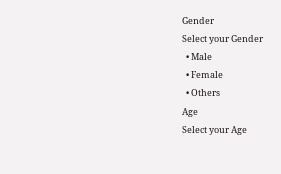Gender
Select your Gender
  • Male
  • Female
  • Others
Age
Select your Age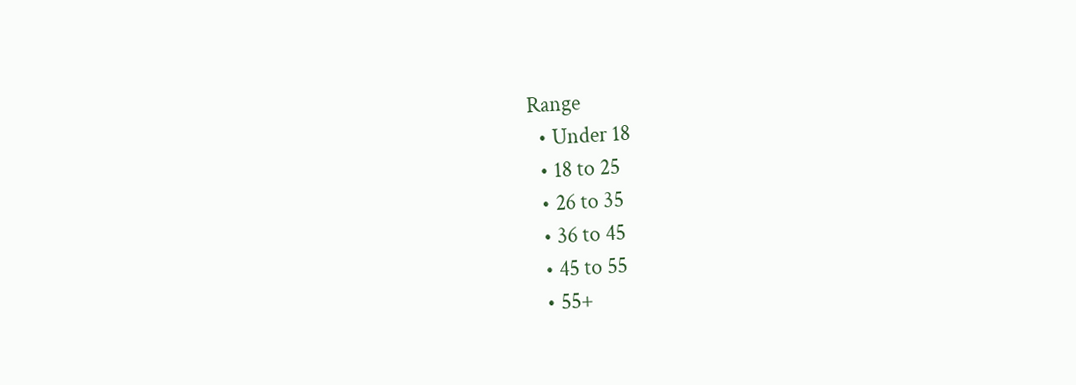Range
  • Under 18
  • 18 to 25
  • 26 to 35
  • 36 to 45
  • 45 to 55
  • 55+